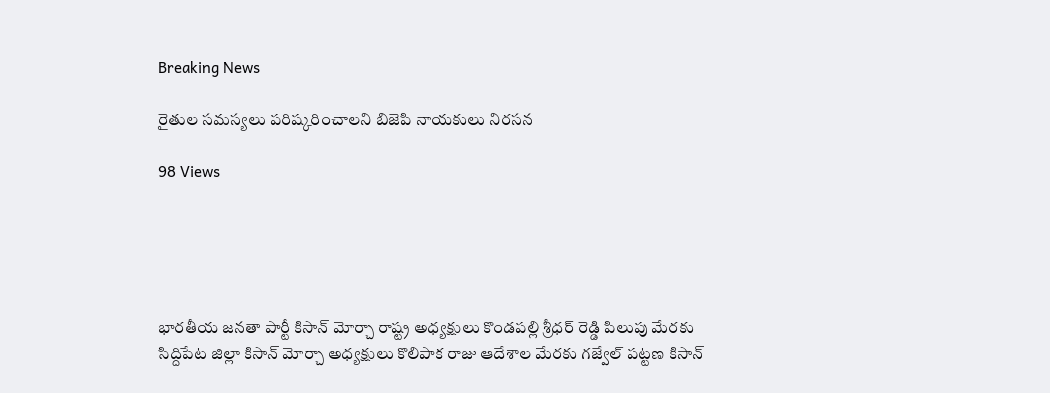Breaking News

రైతుల సమస్యలు పరిష్కరించాలని బిజెపి నాయకులు నిరసన

98 Views





భారతీయ జనతా పార్టీ కిసాన్ మోర్చా రాష్ట్ర అధ్యక్షులు కొండపల్లి శ్రీధర్ రెడ్డి పిలుపు మేరకు సిద్దిపేట జిల్లా కిసాన్ మోర్చా అధ్యక్షులు కొలిపాక రాజు ఆదేశాల మేరకు గజ్వేల్ పట్టణ కిసాన్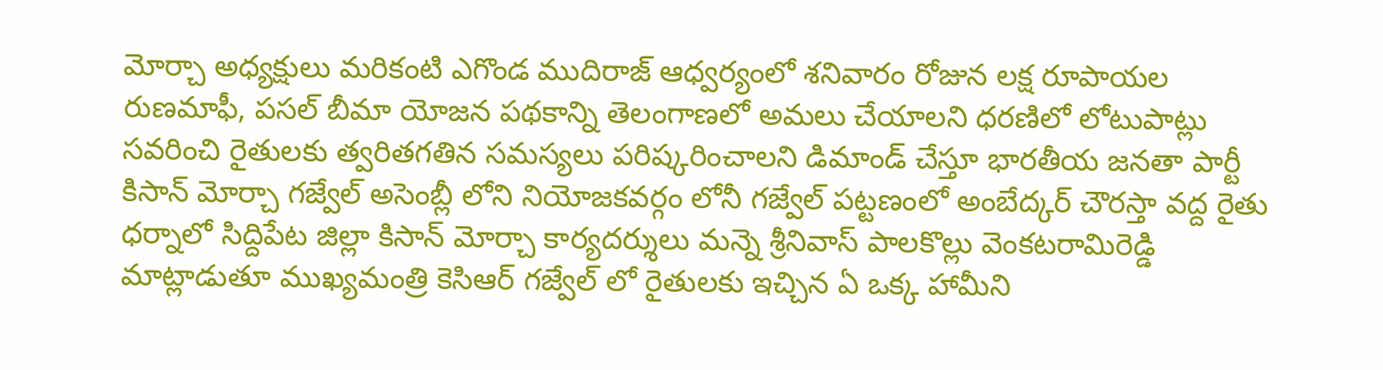మోర్చా అధ్యక్షులు మరికంటి ఎగొండ ముదిరాజ్ ఆధ్వర్యంలో శనివారం రోజున లక్ష రూపాయల రుణమాఫీ, పసల్ బీమా యోజన పథకాన్ని తెలంగాణలో అమలు చేయాలని ధరణిలో లోటుపాట్లు సవరించి రైతులకు త్వరితగతిన సమస్యలు పరిష్కరించాలని డిమాండ్ చేస్తూ భారతీయ జనతా పార్టీ కిసాన్ మోర్చా గజ్వేల్ అసెంబ్లీ లోని నియోజకవర్గం లోనీ గజ్వేల్ పట్టణంలో అంబేద్కర్ చౌరస్తా వద్ద రైతు ధర్నాలో సిద్దిపేట జిల్లా కిసాన్ మోర్చా కార్యదర్శులు మన్నె శ్రీనివాస్ పాలకొల్లు వెంకటరామిరెడ్డి మాట్లాడుతూ ముఖ్యమంత్రి కెసిఆర్ గజ్వేల్ లో రైతులకు ఇచ్చిన ఏ ఒక్క హామీని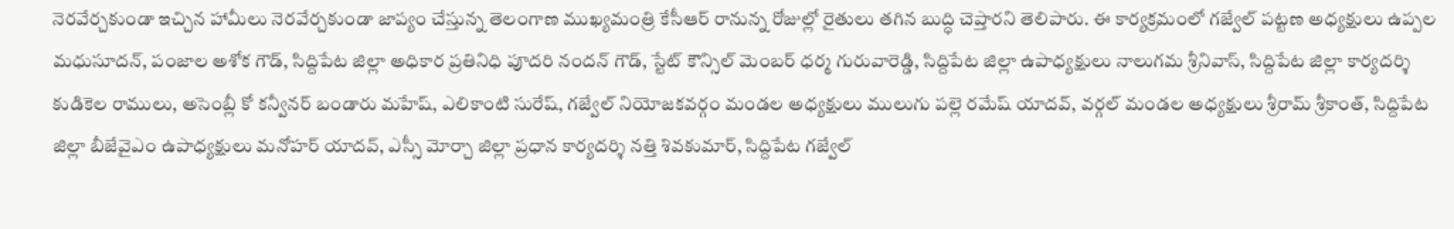నెరవేర్చకుండా ఇచ్చిన హామీలు నెరవేర్చకుండా జాప్యం చేస్తున్న తెలంగాణ ముఖ్యమంత్రి కేసీఆర్ రానున్న రోజుల్లో రైతులు తగిన బుద్ధి చెప్తారని తెలిపారు. ఈ కార్యక్రమంలో గజ్వేల్ పట్టణ అధ్యక్షులు ఉప్పల మధుసూదన్, పంజాల అశోక గౌడ్, సిద్దిపేట జిల్లా అధికార ప్రతినిధి పూదరి నందన్ గౌడ్, స్టేట్ కౌన్సిల్ మెంబర్ ధర్మ గురువారెడ్డి, సిద్దిపేట జిల్లా ఉపాధ్యక్షులు నాలుగమ శ్రీనివాస్, సిద్దిపేట జిల్లా కార్యదర్శి కుడికెల రాములు, అసెంబ్లీ కో కన్వీనర్ బండారు మహేష్, ఎలికాంటి సురేష్, గజ్వేల్ నియోజకవర్గం మండల అధ్యక్షులు ములుగు పల్లె రమేష్ యాదవ్, వర్గల్ మండల అధ్యక్షులు శ్రీరామ్ శ్రీకాంత్, సిద్దిపేట జిల్లా బీజేవైఎం ఉపాధ్యక్షులు మనోహర్ యాదవ్, ఎస్సీ మోర్చా జిల్లా ప్రధాన కార్యదర్శి నత్తి శివకుమార్, సిద్దిపేట గజ్వేల్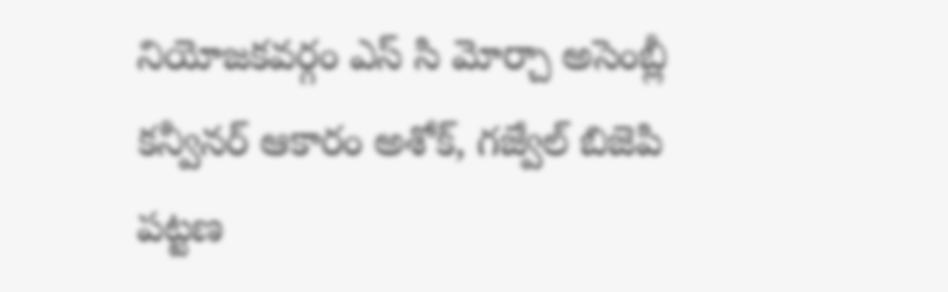నియోజకవర్గం ఎస్ సి మోర్చా అసెంబ్లీ కన్వీనర్ ఆకారం అశోక్, గజ్వేల్ బిజెపి పట్టణ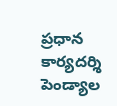ప్రధాన కార్యదర్శి పెండ్యాల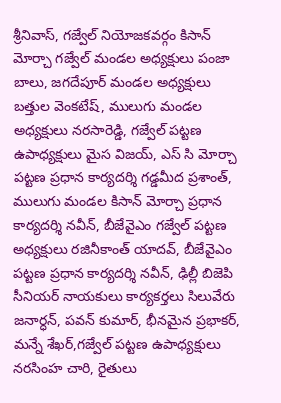శ్రీనివాస్, గజ్వేల్ నియోజకవర్గం కిసాన్ మోర్చా గజ్వేల్ మండల అధ్యక్షులు పంజా బాలు, జగదేపూర్ మండల అధ్యక్షులు బత్తుల వెంకటేష్, ములుగు మండల అధ్యక్షులు నరసారెడ్డి, గజ్వేల్ పట్టణ ఉపాధ్యక్షులు మైస విజయ్, ఎస్ సి మోర్చా పట్టణ ప్రధాన కార్యదర్శి గడ్డమీద ప్రశాంత్, ములుగు మండల కిసాన్ మోర్చా ప్రధాన కార్యదర్శి నవీన్, బీజేవైఎం గజ్వేల్ పట్టణ అధ్యక్షులు రజినీకాంత్ యాదవ్, బీజేవైఎం పట్టణ ప్రధాన కార్యదర్శి నవీన్, ఢిల్లీ బిజెపి సీనియర్ నాయకులు కార్యకర్తలు సిలువేరు జనార్ధన్, పవన్ కుమార్, భీనమైన ప్రభాకర్, మన్నే శేఖర్,గజ్వేల్ పట్టణ ఉపాధ్యక్షులు నరసింహ చారి, రైతులు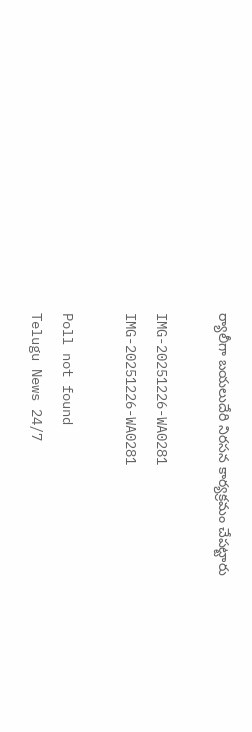ర్యాలీగా బయలుదేరి నిరసన కార్యక్రమం చేపట్టారు

IMG-20251226-WA0281
IMG-20251226-WA0281

Poll not found
Telugu News 24/7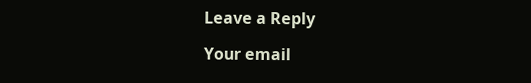Leave a Reply

Your email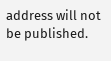address will not be published.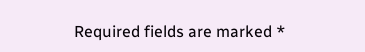Required fields are marked *